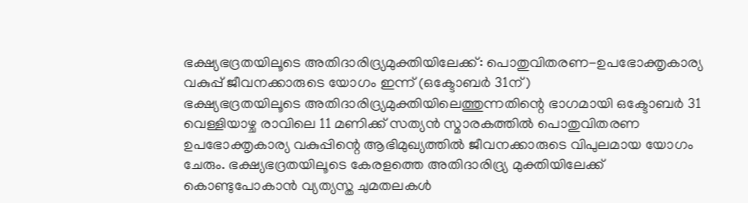ഭക്ഷ്യഭദ്രതയിലൂടെ അതിദാരിദ്ര്യമുക്തിയിലേക്ക്: പൊതുവിതരണ-ഉപഭോക്തൃകാര്യ വകുപ്പ് ജീവനക്കാരുടെ യോഗം ഇന്ന് (ഒക്ടോബർ 31ന്)
ഭക്ഷ്യഭദ്രതയിലൂടെ അതിദാരിദ്ര്യമുക്തിയിലെത്തുന്നതിന്റെ ഭാഗമായി ഒക്ടോബർ 31 വെള്ളിയാഴ്ച രാവിലെ 11 മണിക്ക് സത്യൻ സ്മാരകത്തിൽ പൊതുവിതരണ ഉപഭോക്തൃകാര്യ വകുപ്പിന്റെ ആഭിമുഖ്യത്തിൽ ജീവനക്കാരുടെ വിപുലമായ യോഗം ചേരും. ഭക്ഷ്യഭദ്രതയിലൂടെ കേരളത്തെ അതിദാരിദ്ര്യ മുക്തിയിലേക്ക് കൊണ്ടുപോകാൻ വ്യത്യസ്ത ചുമതലകൾ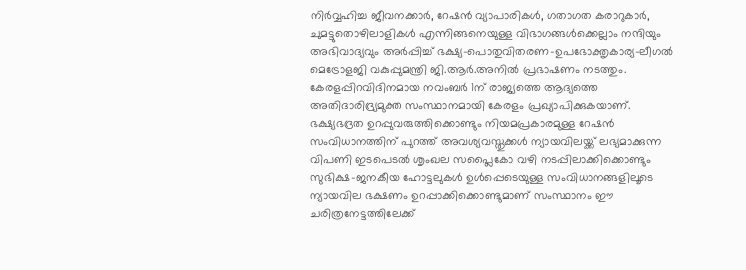നിർവ്വഹിച്ച ജീവനക്കാർ, റേഷൻ വ്യാപാരികൾ, ഗതാഗത കരാറുകാർ, ചുമട്ടുതൊഴിലാളികൾ എന്നിങ്ങനെയുള്ള വിഭാഗങ്ങൾക്കെല്ലാം നന്ദിയും അഭിവാദ്യവും അർപ്പിച്ച് ഭക്ഷ്യ-പൊതുവിതരണ-ഉപഭോക്തൃകാര്യ-ലീഗൽ മെട്രോളജി വകുപ്പുമന്ത്രി ജി.ആർ.അനിൽ പ്രഭാഷണം നടത്തും.
കേരളപ്പിറവിദിനമായ നവംബർ 1ന് രാജ്യത്തെ ആദ്യത്തെ അതിദാരിദ്ര്യമുക്ത സംസ്ഥാനമായി കേരളം പ്രഖ്യാപിക്കുകയാണ്. ഭക്ഷ്യഭദ്രത ഉറപ്പുവരുത്തിക്കൊണ്ടും നിയമപ്രകാരമുള്ള റേഷൻ സംവിധാനത്തിന് പുറത്ത് അവശ്യവസ്തുക്കൾ ന്യായവിലയ്ക്ക് ലഭ്യമാക്കുന്ന വിപണി ഇടപെടൽ ശൃംഖല സപ്ലൈകോ വഴി നടപ്പിലാക്കിക്കൊണ്ടും സുഭിക്ഷ-ജനകീയ ഹോട്ടലുകൾ ഉൾപ്പെടെയുള്ള സംവിധാനങ്ങളിലൂടെ ന്യായവില ഭക്ഷണം ഉറപ്പാക്കിക്കൊണ്ടുമാണ് സംസ്ഥാനം ഈ ചരിത്രനേട്ടത്തിലേക്ക്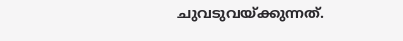ചുവടുവയ്ക്കുന്നത്.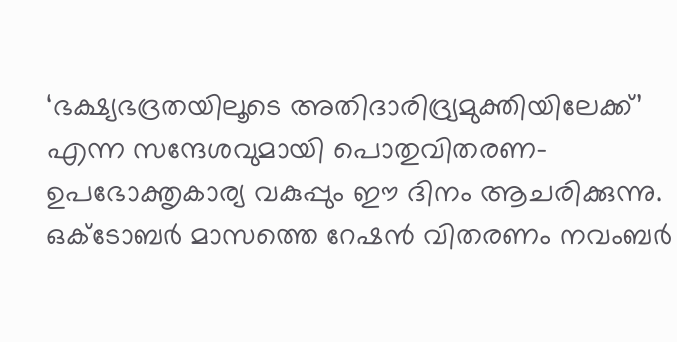‘ഭക്ഷ്യഭദ്രതയിലൂടെ അതിദാരിദ്ര്യമുക്തിയിലേക്ക്’ എന്ന സന്ദേശവുമായി പൊതുവിതരണ-ഉപഭോക്തൃകാര്യ വകുപ്പും ഈ ദിനം ആചരിക്കുന്നു.
ഒക്ടോബർ മാസത്തെ റേഷൻ വിതരണം നവംബർ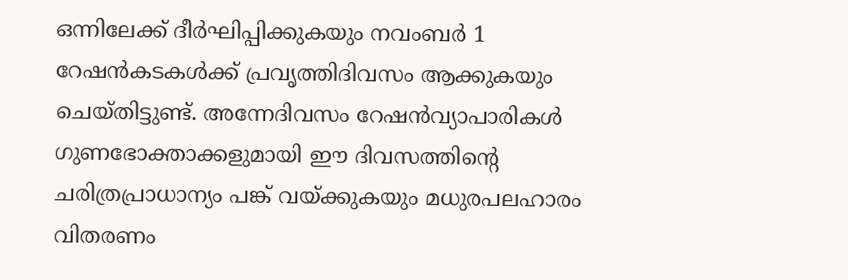ഒന്നിലേക്ക് ദീർഘിപ്പിക്കുകയും നവംബർ 1 റേഷൻകടകൾക്ക് പ്രവൃത്തിദിവസം ആക്കുകയും ചെയ്തിട്ടുണ്ട്. അന്നേദിവസം റേഷൻവ്യാപാരികൾ ഗുണഭോക്താക്കളുമായി ഈ ദിവസത്തിന്റെ ചരിത്രപ്രാധാന്യം പങ്ക് വയ്ക്കുകയും മധുരപലഹാരം വിതരണം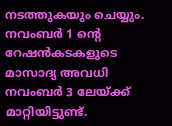നടത്തുകയും ചെയ്യും. നവംബർ 1 ന്റെ റേഷൻകടകളുടെ മാസാദ്യ അവധി നവംബർ 3 ലേയ്ക്ക് മാറ്റിയിട്ടുണ്ട്.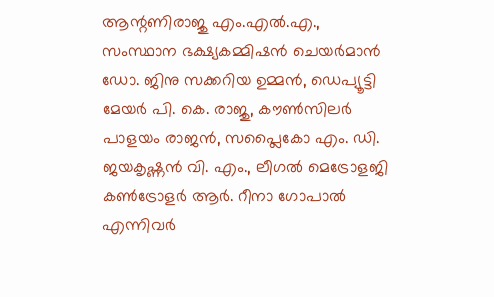ആന്റണിരാജു എം.എൽ.എ., സംസ്ഥാന ഭക്ഷ്യകമ്മിഷൻ ചെയർമാൻ ഡോ. ജിനു സക്കറിയ ഉമ്മൻ, ഡെപ്യൂട്ടി മേയർ പി. കെ. രാജു, കൗൺസിലർ പാളയം രാജൻ, സപ്ലൈകോ എം. ഡി. ജയകൃഷ്ണൻ വി. എം., ലീഗൽ മെട്രോളജി കൺട്രോളർ ആർ. റീനാ ഗോപാൽ എന്നിവർ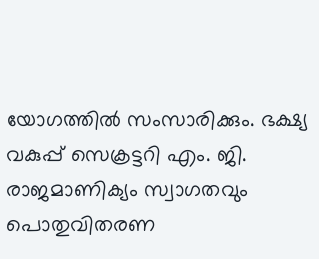യോഗത്തിൽ സംസാരിക്കും. ഭക്ഷ്യ വകുപ്പ് സെക്രട്ടറി എം. ജി. രാജമാണിക്യം സ്വാഗതവും പൊതുവിതരണ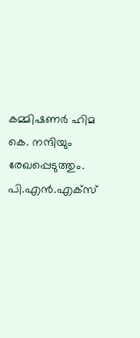കമ്മിഷണർ ഹിമ കെ. നന്ദിയും രേഖപ്പെടുത്തും.
പി.എൻ.എക്സ്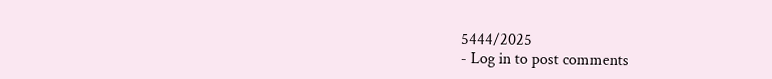5444/2025
- Log in to post comments